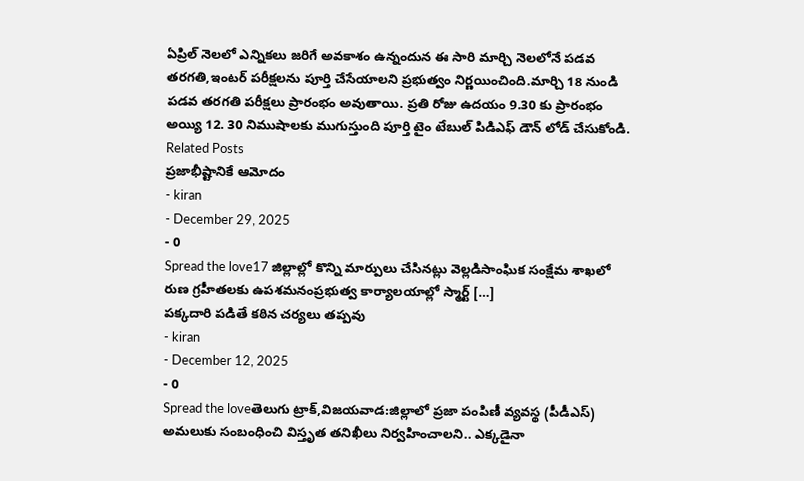ఏప్రిల్ నెలలో ఎన్నికలు జరిగే అవకాశం ఉన్నందున ఈ సారి మార్చి నెలలోనే పడవ తరగతి,ఇంటర్ పరీక్షలను పూర్తి చేసేయాలని ప్రభుత్వం నిర్ణయించింది.మార్చి 18 నుండి పడవ తరగతి పరీక్షలు ప్రారంభం అవుతాయి. ప్రతి రోజు ఉదయం 9.30 కు ప్రారంభం అయ్యి 12. 30 నిముషాలకు ముగుస్తుంది పూర్తి టైం టేబుల్ పిడిఎఫ్ డౌన్ లోడ్ చేసుకోండి.
Related Posts
ప్రజాభీష్టానికే ఆమోదం
- kiran
- December 29, 2025
- 0
Spread the love17 జిల్లాల్లో కొన్ని మార్పులు చేసినట్లు వెల్లడిసాంఘిక సంక్షేమ శాఖలో రుణ గ్రహీతలకు ఉపశమనంప్రభుత్వ కార్యాలయాల్లో స్మార్ట్ […]
పక్కదారి పడితే కఠిన చర్యలు తప్పవు
- kiran
- December 12, 2025
- 0
Spread the loveతెలుగు ట్రాక్,విజయవాడ:జిల్లాలో ప్రజా పంపిణీ వ్యవస్థ (పీడీఎస్) అమలుకు సంబంధించి విస్తృత తనిఖీలు నిర్వహించాలని.. ఎక్కడైనా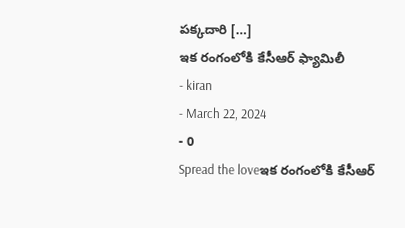పక్కదారి […]
ఇక రంగంలోకి కేసీఆర్ ఫ్యామిలీ
- kiran
- March 22, 2024
- 0
Spread the loveఇక రంగంలోకి కేసీఆర్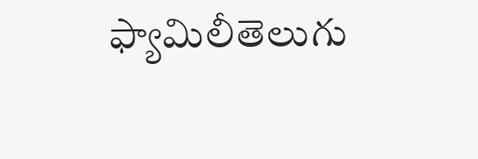ఫ్యామిలీతెలుగు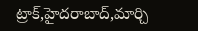ట్రాక్,హైదరాబాద్,మార్చి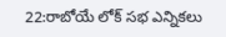22:రాబోయే లోక్ సభ ఎన్నికలు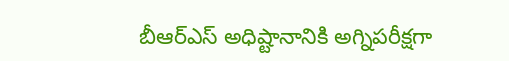బీఆర్ఎస్ అధిష్టానానికి అగ్నిపరీక్షగా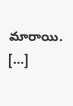మారాయి. […]